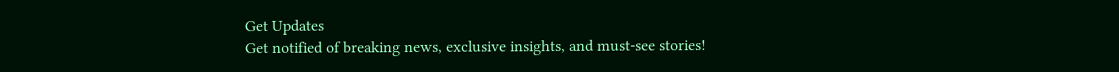Get Updates
Get notified of breaking news, exclusive insights, and must-see stories!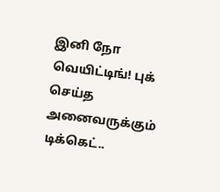இனி நோ வெயிட்டிங்! புக் செய்த அனைவருக்கும் டிக்கெட்..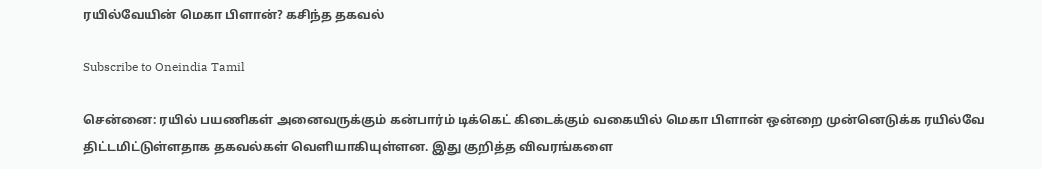ரயில்வேயின் மெகா பிளான்? கசிந்த தகவல்

Subscribe to Oneindia Tamil

சென்னை: ரயில் பயணிகள் அனைவருக்கும் கன்பார்ம் டிக்கெட் கிடைக்கும் வகையில் மெகா பிளான் ஒன்றை முன்னெடுக்க ரயில்வே திட்டமிட்டுள்ளதாக தகவல்கள் வெளியாகியுள்ளன. இது குறித்த விவரங்களை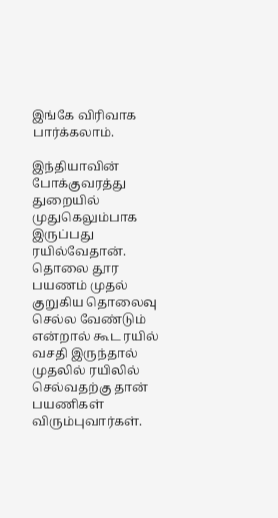இங்கே விரிவாக பார்க்கலாம்.

இந்தியாவின் போக்குவரத்து துறையில் முதுகெலும்பாக இருப்பது ரயில்வேதான். தொலை தூர பயணம் முதல் குறுகிய தொலைவு செல்ல வேண்டும் என்றால் கூட ரயில் வசதி இருந்தால் முதலில் ரயிலில் செல்வதற்கு தான் பயணிகள் விரும்புவார்கள்.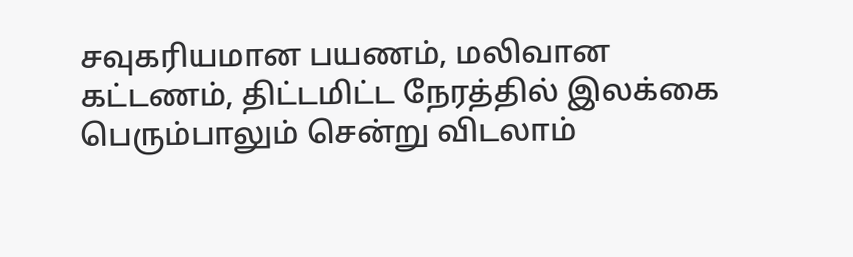சவுகரியமான பயணம், மலிவான கட்டணம், திட்டமிட்ட நேரத்தில் இலக்கை பெரும்பாலும் சென்று விடலாம்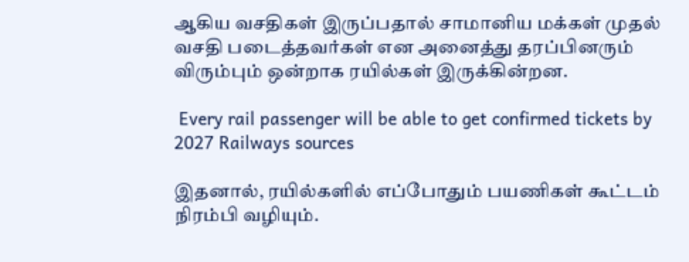ஆகிய வசதிகள் இருப்பதால் சாமானிய மக்கள் முதல் வசதி படைத்தவர்கள் என அனைத்து தரப்பினரும் விரும்பும் ஒன்றாக ரயில்கள் இருக்கின்றன.

 Every rail passenger will be able to get confirmed tickets by 2027 Railways sources

இதனால், ரயில்களில் எப்போதும் பயணிகள் கூட்டம் நிரம்பி வழியும்.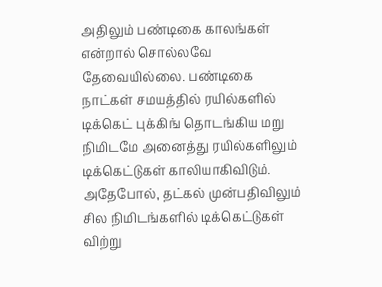அதிலும் பண்டிகை காலங்கள் என்றால் சொல்லவே தேவையில்லை. பண்டிகை நாட்கள் சமயத்தில் ரயில்களில் டிக்கெட் புக்கிங் தொடங்கிய மறு நிமிடமே அனைத்து ரயில்களிலும் டிக்கெட்டுகள் காலியாகிவிடும். அதேபோல், தட்கல் முன்பதிவிலும் சில நிமிடங்களில் டிக்கெட்டுகள் விற்று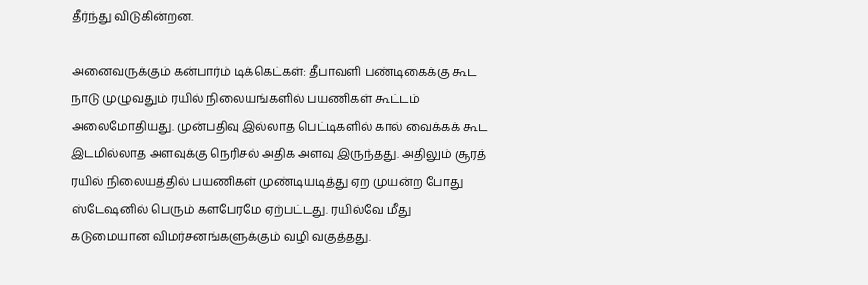தீர்ந்து விடுகின்றன.

அனைவருக்கும் கன்பார்ம் டிக்கெட்கள்: தீபாவளி பண்டிகைக்கு கூட நாடு முழுவதும் ரயில் நிலையங்களில் பயணிகள் கூட்டம் அலைமோதியது. முன்பதிவு இல்லாத பெட்டிகளில் கால் வைக்கக் கூட இடமில்லாத அளவுக்கு நெரிசல் அதிக அளவு இருந்தது. அதிலும் சூரத் ரயில் நிலையத்தில் பயணிகள் முண்டியடித்து ஏற முயன்ற போது ஸ்டேஷனில் பெரும் களபேரமே ஏற்பட்டது. ரயில்வே மீது கடுமையான விமர்சனங்களுக்கும் வழி வகுத்தது.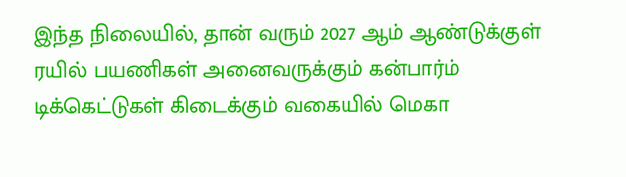இந்த நிலையில், தான் வரும் 2027 ஆம் ஆண்டுக்குள் ரயில் பயணிகள் அனைவருக்கும் கன்பார்ம் டிக்கெட்டுகள் கிடைக்கும் வகையில் மெகா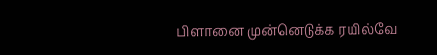பிளானை முன்னெடுக்க ரயில்வே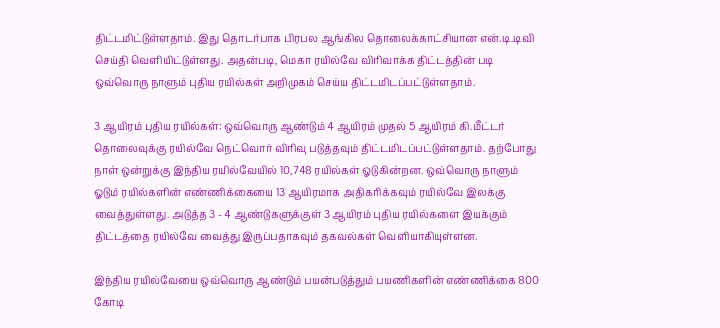திட்டமிட்டுள்ளதாம். இது தொடர்பாக பிரபல ஆங்கில தொலைக்காட்சியான என்.டி.டிவி செய்தி வெளியிட்டுள்ளது. அதன்படி, மெகா ரயில்வே விரிவாக்க திட்டத்தின் படி ஒவ்வொரு நாளும் புதிய ரயில்கள் அறிமுகம் செய்ய திட்டமிடப்பட்டுள்ளதாம்.

3 ஆயிரம் புதிய ரயில்கள்: ஒவ்வொரு ஆண்டும் 4 ஆயிரம் முதல் 5 ஆயிரம் கி.மீட்டர் தொலைவுக்கு ரயில்வே நெட்வொர் விரிவு படுத்தவும் திட்டமிடப்பட்டுள்ளதாம். தற்போது நாள் ஒன்றுக்கு இந்திய ரயில்வேயில் 10,748 ரயில்கள் ஓடுகின்றன. ஒவ்வொரு நாளும் ஓடும் ரயில்களின் எண்ணிக்கையை 13 ஆயிரமாக அதிகரிக்கவும் ரயில்வே இலக்கு வைத்துள்ளது. அடுத்த 3 - 4 ஆண்டுகளுக்குள் 3 ஆயிரம் புதிய ரயில்களை இயக்கும் திட்டத்தை ரயில்வே வைத்து இருப்பதாகவும் தகவல்கள் வெளியாகியுள்ளன.

இந்திய ரயில்வேயை ஒவ்வொரு ஆண்டும் பயன்படுத்தும் பயணிகளின் எண்ணிக்கை 800 கோடி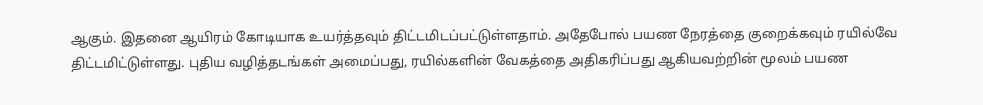ஆகும். இதனை ஆயிரம் கோடியாக உயர்த்தவும் திட்டமிடப்பட்டுள்ளதாம். அதேபோல் பயண நேரத்தை குறைக்கவும் ரயில்வே திட்டமிட்டுள்ளது. புதிய வழித்தடங்கள் அமைப்பது, ரயில்களின் வேகத்தை அதிகரிப்பது ஆகியவற்றின் மூலம் பயண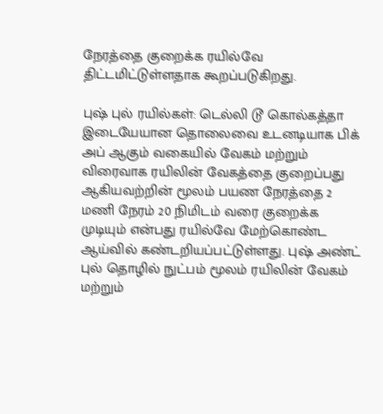நேரத்தை குறைக்க ரயில்வே திட்டமிட்டுள்ளதாக கூறப்படுகிறது.

புஷ் புல் ரயில்கள்: டெல்லி டூ கொல்கத்தா இடையேயான தொலைவை உடனடியாக பிக் அப் ஆகும் வகையில் வேகம் மற்றும் விரைவாக ரயிலின் வேகத்தை குறைப்பது ஆகியவற்றின் மூலம் பயண நேரத்தை 2 மணி நேரம் 20 நிமிடம் வரை குறைக்க முடியும் என்பது ரயில்வே மேற்கொண்ட ஆய்வில் கண்டறியப்பட்டுள்ளது. புஷ் அண்ட் புல் தொழில் நுட்பம் மூலம் ரயிலின் வேகம் மற்றும்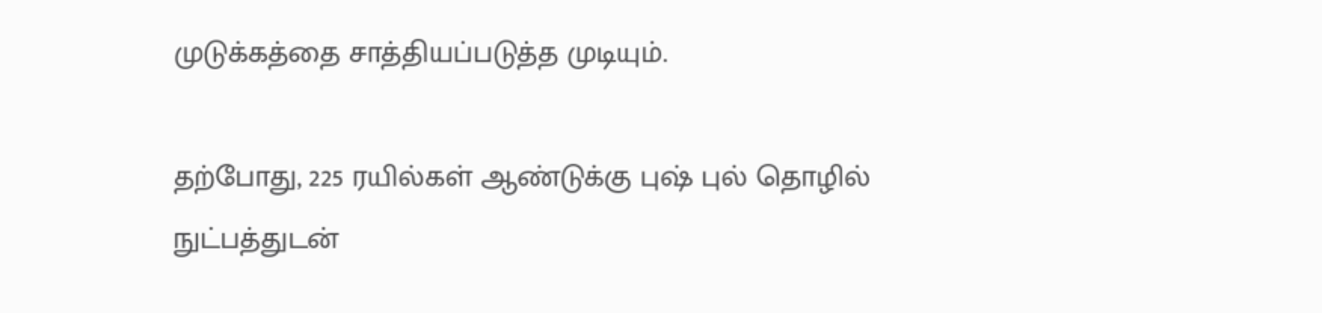முடுக்கத்தை சாத்தியப்படுத்த முடியும்.

தற்போது, 225 ரயில்கள் ஆண்டுக்கு புஷ் புல் தொழில் நுட்பத்துடன்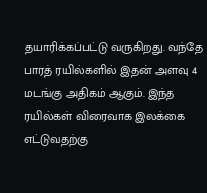தயாரிக்கப்பட்டு வருகிறது. வந்தே பாரத் ரயில்களில் இதன் அளவு 4 மடங்கு அதிகம் ஆகும். இந்த ரயில்கள் விரைவாக இலக்கை எட்டுவதற்கு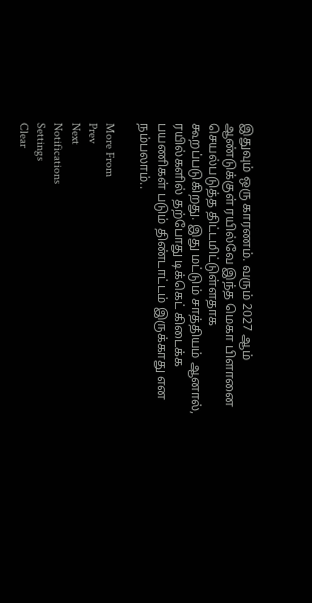இதுவும் ஒரு காரணம். வரும் 2027 ஆம் ஆண்டுக்குள் ரயில்வே இந்த மெகா பிளானை செயல்படுத்த திட்டமிட்டுள்ளதாக கூறப்படுகிறது. இது மட்டும் சாத்தியம் ஆனால், ரயில்களில் தற்போது டிக்கெட் கிடைக்க பயணிகள் படும் திண்டாட்டம் இருக்காது என நம்பலாம்..

More From
Prev
Next
Notifications
Settings
Clear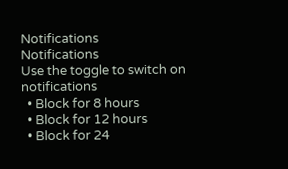Notifications
Notifications
Use the toggle to switch on notifications
  • Block for 8 hours
  • Block for 12 hours
  • Block for 24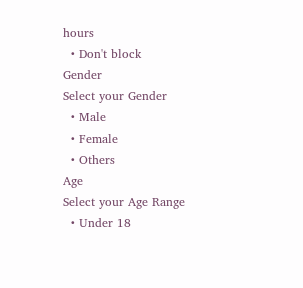hours
  • Don't block
Gender
Select your Gender
  • Male
  • Female
  • Others
Age
Select your Age Range
  • Under 18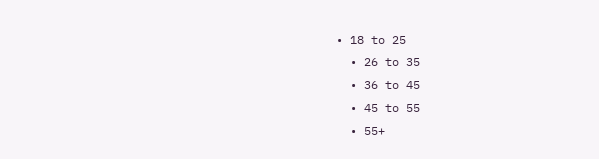• 18 to 25
  • 26 to 35
  • 36 to 45
  • 45 to 55
  • 55+